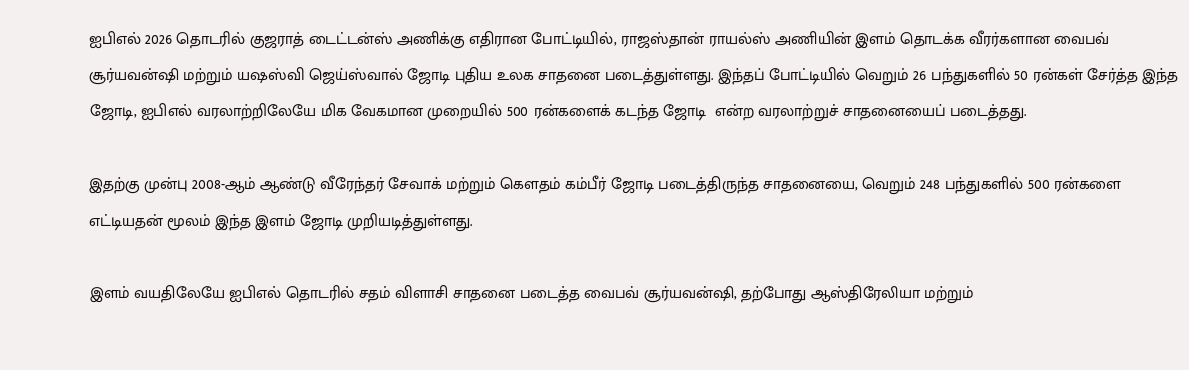ஐபிஎல் 2026 தொடரில் குஜராத் டைட்டன்ஸ் அணிக்கு எதிரான போட்டியில், ராஜஸ்தான் ராயல்ஸ் அணியின் இளம் தொடக்க வீரர்களான வைபவ் சூர்யவன்ஷி மற்றும் யஷஸ்வி ஜெய்ஸ்வால் ஜோடி புதிய உலக சாதனை படைத்துள்ளது. இந்தப் போட்டியில் வெறும் 26 பந்துகளில் 50 ரன்கள் சேர்த்த இந்த ஜோடி, ஐபிஎல் வரலாற்றிலேயே மிக வேகமான முறையில் 500 ரன்களைக் கடந்த ஜோடி  என்ற வரலாற்றுச் சாதனையைப் படைத்தது.

இதற்கு முன்பு 2008-ஆம் ஆண்டு வீரேந்தர் சேவாக் மற்றும் கௌதம் கம்பீர் ஜோடி படைத்திருந்த சாதனையை, வெறும் 248 பந்துகளில் 500 ரன்களை எட்டியதன் மூலம் இந்த இளம் ஜோடி முறியடித்துள்ளது.

இளம் வயதிலேயே ஐபிஎல் தொடரில் சதம் விளாசி சாதனை படைத்த வைபவ் சூர்யவன்ஷி, தற்போது ஆஸ்திரேலியா மற்றும்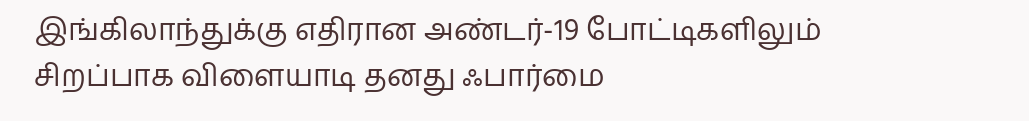இங்கிலாந்துக்கு எதிரான அண்டர்-19 போட்டிகளிலும் சிறப்பாக விளையாடி தனது ஃபார்மை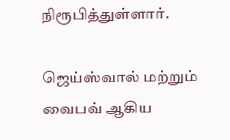நிரூபித்துள்ளார்.

ஜெய்ஸ்வால் மற்றும் வைபவ் ஆகிய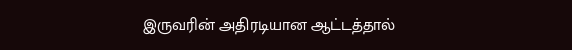இருவரின் அதிரடியான ஆட்டத்தால்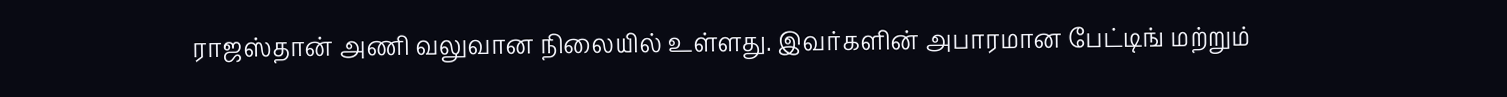ராஜஸ்தான் அணி வலுவான நிலையில் உள்ளது. இவர்களின் அபாரமான பேட்டிங் மற்றும்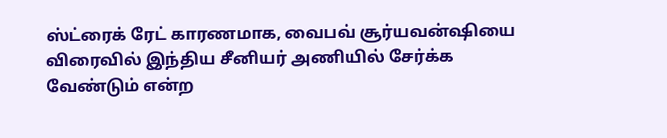ஸ்ட்ரைக் ரேட் காரணமாக, வைபவ் சூர்யவன்ஷியை விரைவில் இந்திய சீனியர் அணியில் சேர்க்க வேண்டும் என்ற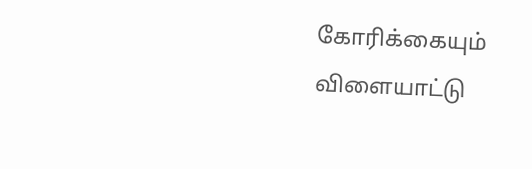கோரிக்கையும் விளையாட்டு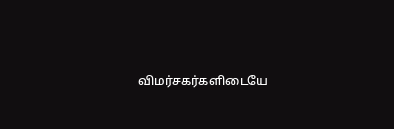விமர்சகர்களிடையே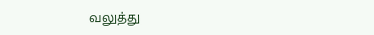வலுத்து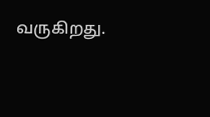வருகிறது.